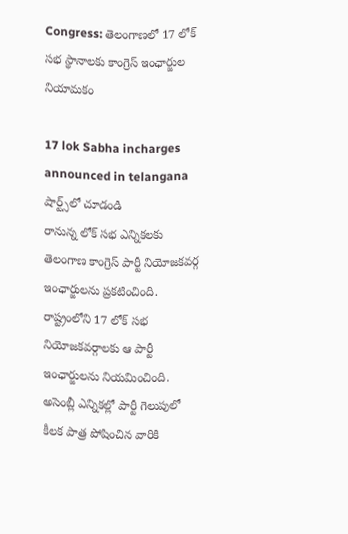Congress: తెలంగాణలో 17 లోక్ సభ స్థానాలకు కాంగ్రెస్ ఇంఛార్జుల నియామకం

17 lok Sabha incharges announced in telangana
షార్ట్స్‌లో చూడండి
రానున్న లోక్ సభ ఎన్నికలకు తెలంగాణ కాంగ్రెస్ పార్టీ నియోజకవర్గ ఇంఛార్జులను ప్రకటించింది. రాష్ట్రంలోని 17 లోక్ సభ నియోజకవర్గాలకు ఆ పార్టీ ఇంఛార్జులను నియమించింది. అసెంబ్లీ ఎన్నికల్లో పార్టీ గెలుపులో కీలక పాత్ర పోషించిన వారికి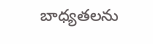బాధ్యతలను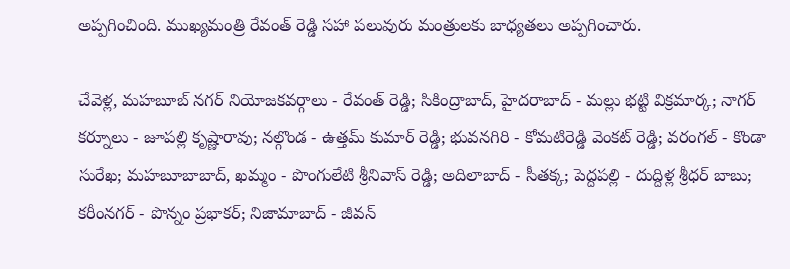అప్పగించింది. ముఖ్యమంత్రి రేవంత్ రెడ్డి సహా పలువురు మంత్రులకు బాధ్యతలు అప్పగించారు.

చేవెళ్ల, మహబూబ్ నగర్ నియోజకవర్గాలు - రేవంత్ రెడ్డి; సికింద్రాబాద్, హైదరాబాద్ - మల్లు భట్టి విక్రమార్క; నాగర్ కర్నూలు - జూపల్లి కృష్ణారావు; నల్గొండ - ఉత్తమ్ కుమార్ రెడ్డి; భువనగిరి - కోమటిరెడ్డి వెంకట్ రెడ్డి; వరంగల్ - కొండా సురేఖ; మహబూబాబాద్, ఖమ్మం - పొంగులేటి శ్రీనివాస్ రెడ్డి; అదిలాబాద్ - సీతక్క; పెద్దపల్లి - దుద్దిళ్ల శ్రీధర్ బాబు; కరీంనగర్ - పొన్నం ప్రభాకర్; నిజామాబాద్ - జీవన్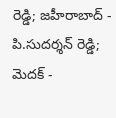రెడ్డి; జహీరాబాద్ - పి.సుదర్శన్ రెడ్డి; మెదక్ -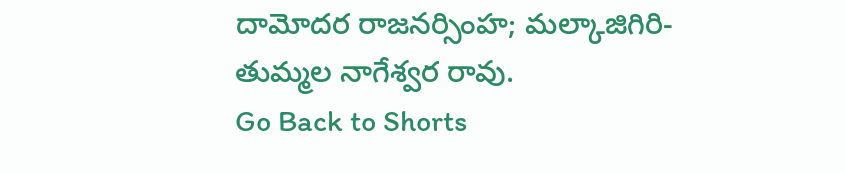దామోదర రాజనర్సింహ; మల్కాజిగిరి- తుమ్మల నాగేశ్వర రావు.
Go Back to Shorts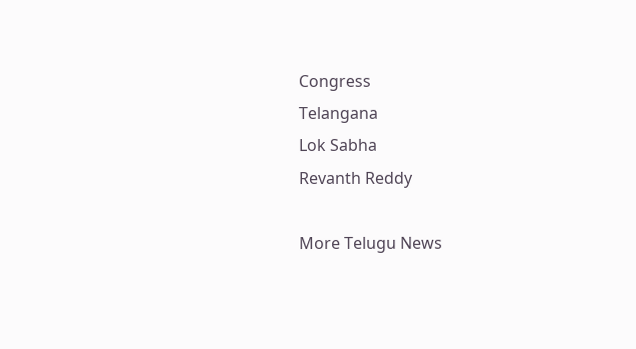Congress
Telangana
Lok Sabha
Revanth Reddy

More Telugu News